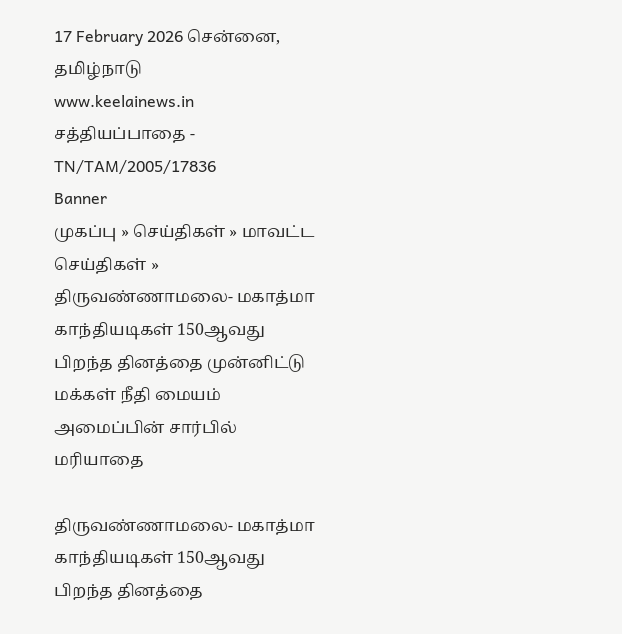17 February 2026 சென்னை, தமிழ்நாடு
www.keelainews.in
சத்தியப்பாதை - TN/TAM/2005/17836
Banner
முகப்பு » செய்திகள் » மாவட்ட செய்திகள் » திருவண்ணாமலை- மகாத்மா காந்தியடிகள் 150ஆவது பிறந்த தினத்தை முன்னிட்டு மக்கள் நீதி மையம் அமைப்பின் சார்பில் மரியாதை

திருவண்ணாமலை- மகாத்மா காந்தியடிகள் 150ஆவது பிறந்த தினத்தை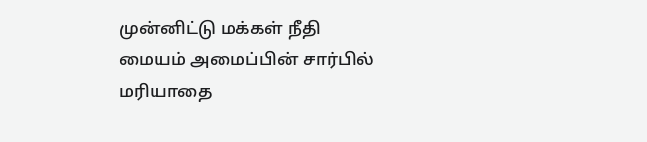முன்னிட்டு மக்கள் நீதி மையம் அமைப்பின் சார்பில் மரியாதை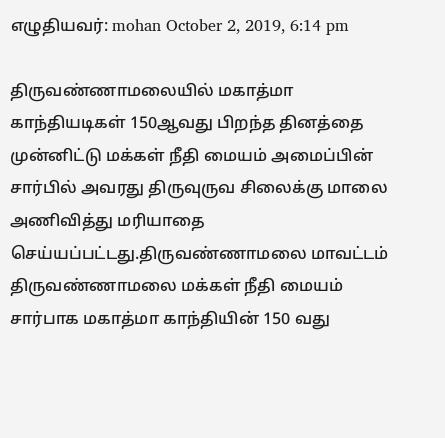எழுதியவர்: mohan October 2, 2019, 6:14 pm

திருவண்ணாமலையில் மகாத்மா காந்தியடிகள் 150ஆவது பிறந்த தினத்தை முன்னிட்டு மக்கள் நீதி மையம் அமைப்பின் சார்பில் அவரது திருவுருவ சிலைக்கு மாலை அணிவித்து மரியாதை செய்யப்பட்டது.திருவண்ணாமலை மாவட்டம் திருவண்ணாமலை மக்கள் நீதி மையம் சார்பாக மகாத்மா காந்தியின் 150 வது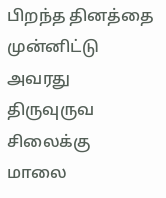பிறந்த தினத்தை முன்னிட்டு அவரது திருவுருவ சிலைக்கு மாலை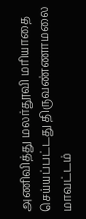அணிவித்து மலர்தூவி மரியாதை செய்யப்பட்டது திருவண்ணாமலை மாவட்டம்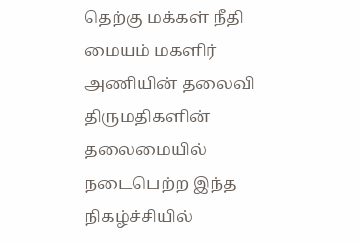தெற்கு மக்கள் நீதி மையம் மகளிர் அணியின் தலைவி திருமதிகளின் தலைமையில் நடைபெற்ற இந்த நிகழ்ச்சியில்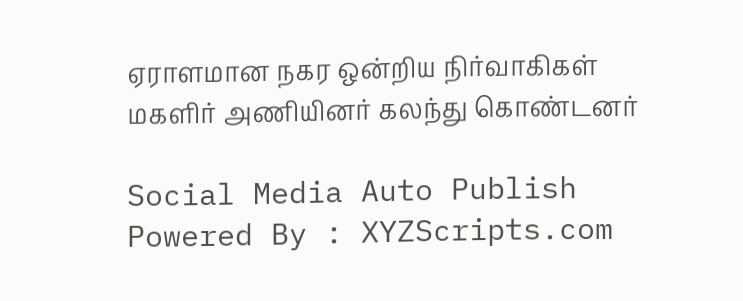ஏராளமான நகர ஒன்றிய நிர்வாகிகள் மகளிர் அணியினர் கலந்து கொண்டனர்

Social Media Auto Publish Powered By : XYZScripts.com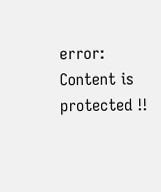error: Content is protected !!